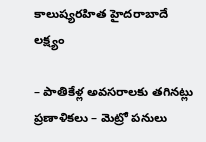కాలుష్యరహిత హైదరాబాదే లక్ష్యం

– పాతికేళ్ల అవసరాలకు తగినట్లు ప్రణాళికలు – మెట్రో పనులు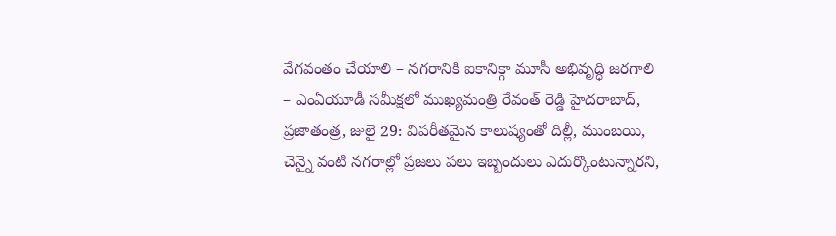వేగవంతం చేయాలి – నగరానికి ఐకానిక్గా మూసీ అభివృద్ధి జరగాలి – ఎంఏయూడీ సమీక్షలో ముఖ్యమంత్రి రేవంత్ రెడ్డి హైదరాబాద్, ప్రజాతంత్ర, జులై 29: విపరీతమైన కాలుష్యంతో దిల్లీ, ముంబయి, చెన్నై వంటి నగరాల్లో ప్రజలు పలు ఇబ్బందులు ఎదుర్కొంటున్నారని,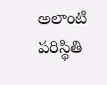అలాంటి పరిస్థితి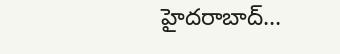హైదరాబాద్…